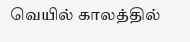வெயில் காலத்தில்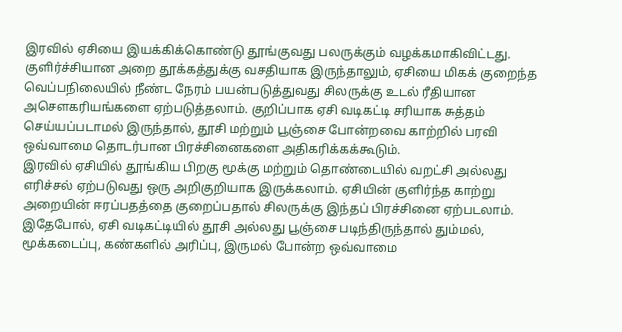இரவில் ஏசியை இயக்கிக்கொண்டு தூங்குவது பலருக்கும் வழக்கமாகிவிட்டது. குளிர்ச்சியான அறை தூக்கத்துக்கு வசதியாக இருந்தாலும், ஏசியை மிகக் குறைந்த வெப்பநிலையில் நீண்ட நேரம் பயன்படுத்துவது சிலருக்கு உடல் ரீதியான அசௌகரியங்களை ஏற்படுத்தலாம். குறிப்பாக ஏசி வடிகட்டி சரியாக சுத்தம் செய்யப்படாமல் இருந்தால், தூசி மற்றும் பூஞ்சை போன்றவை காற்றில் பரவி ஒவ்வாமை தொடர்பான பிரச்சினைகளை அதிகரிக்கக்கூடும்.
இரவில் ஏசியில் தூங்கிய பிறகு மூக்கு மற்றும் தொண்டையில் வறட்சி அல்லது எரிச்சல் ஏற்படுவது ஒரு அறிகுறியாக இருக்கலாம். ஏசியின் குளிர்ந்த காற்று அறையின் ஈரப்பதத்தை குறைப்பதால் சிலருக்கு இந்தப் பிரச்சினை ஏற்படலாம். இதேபோல், ஏசி வடிகட்டியில் தூசி அல்லது பூஞ்சை படிந்திருந்தால் தும்மல், மூக்கடைப்பு, கண்களில் அரிப்பு, இருமல் போன்ற ஒவ்வாமை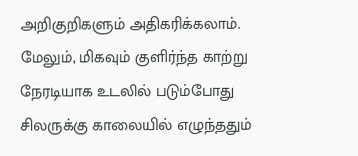அறிகுறிகளும் அதிகரிக்கலாம்.
மேலும், மிகவும் குளிர்ந்த காற்று நேரடியாக உடலில் படும்போது சிலருக்கு காலையில் எழுந்ததும்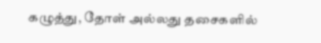கழுத்து, தோள் அல்லது தசைகளில்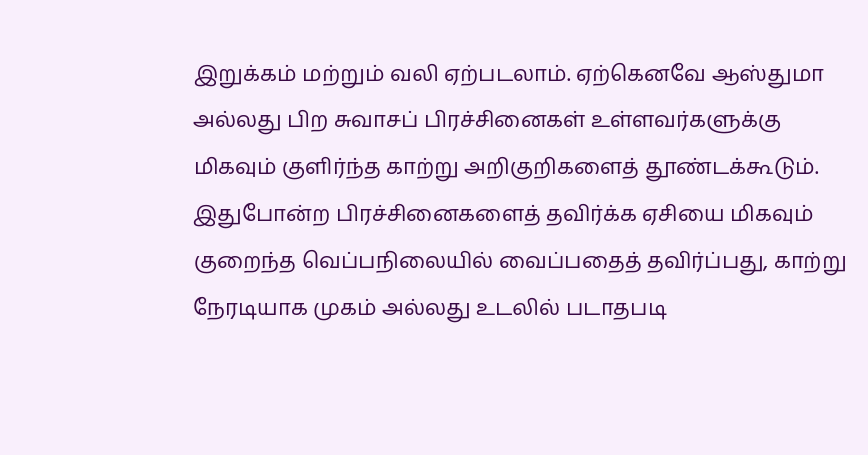இறுக்கம் மற்றும் வலி ஏற்படலாம். ஏற்கெனவே ஆஸ்துமா அல்லது பிற சுவாசப் பிரச்சினைகள் உள்ளவர்களுக்கு மிகவும் குளிர்ந்த காற்று அறிகுறிகளைத் தூண்டக்கூடும்.
இதுபோன்ற பிரச்சினைகளைத் தவிர்க்க ஏசியை மிகவும் குறைந்த வெப்பநிலையில் வைப்பதைத் தவிர்ப்பது, காற்று நேரடியாக முகம் அல்லது உடலில் படாதபடி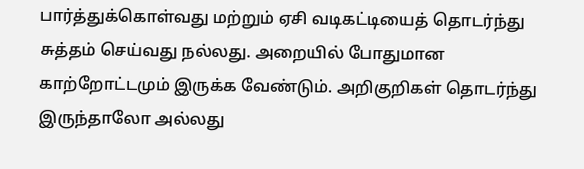பார்த்துக்கொள்வது மற்றும் ஏசி வடிகட்டியைத் தொடர்ந்து சுத்தம் செய்வது நல்லது. அறையில் போதுமான காற்றோட்டமும் இருக்க வேண்டும். அறிகுறிகள் தொடர்ந்து இருந்தாலோ அல்லது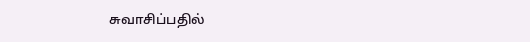சுவாசிப்பதில்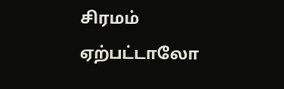சிரமம் ஏற்பட்டாலோ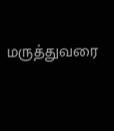மருத்துவரை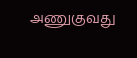அணுகுவது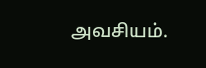அவசியம்.